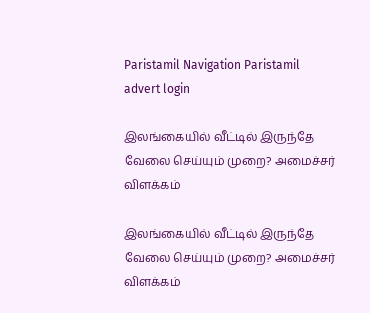Paristamil Navigation Paristamil advert login

இலங்கையில் வீட்டில் இருந்தே வேலை செய்யும் முறை? அமைச்சர் விளக்கம்

இலங்கையில் வீட்டில் இருந்தே வேலை செய்யும் முறை? அமைச்சர் விளக்கம்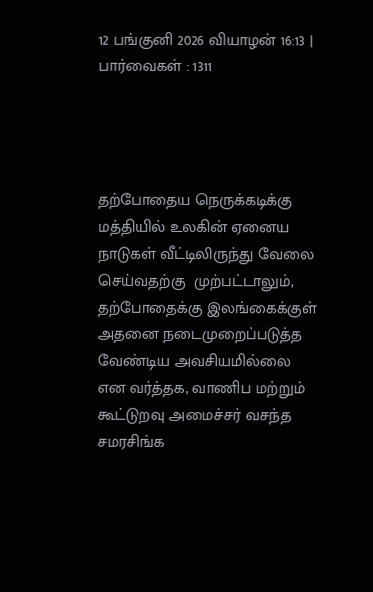12 பங்குனி 2026 வியாழன் 16:13 | பார்வைகள் : 1311




தற்போதைய நெருக்கடிக்கு மத்தியில் உலகின் ஏனைய நாடுகள் வீட்டிலிருந்து வேலை செய்வதற்கு  முற்பட்டாலும், தற்போதைக்கு இலங்கைக்குள் அதனை நடைமுறைப்படுத்த வேண்டிய அவசியமில்லை என வர்த்தக, வாணிப மற்றும் கூட்டுறவு அமைச்சர் வசந்த சமரசிங்க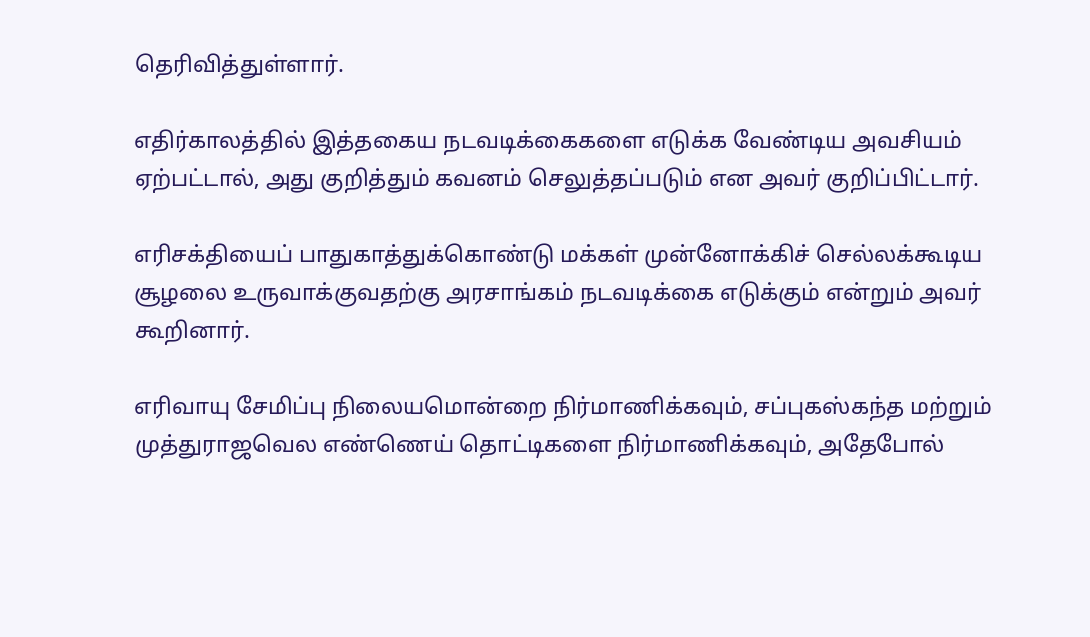தெரிவித்துள்ளார்.

எதிர்காலத்தில் இத்தகைய நடவடிக்கைகளை எடுக்க வேண்டிய அவசியம் ஏற்பட்டால், அது குறித்தும் கவனம் செலுத்தப்படும் என அவர் குறிப்பிட்டார்.

எரிசக்தியைப் பாதுகாத்துக்கொண்டு மக்கள் முன்னோக்கிச் செல்லக்கூடிய சூழலை உருவாக்குவதற்கு அரசாங்கம் நடவடிக்கை எடுக்கும் என்றும் அவர் கூறினார்.

எரிவாயு சேமிப்பு நிலையமொன்றை நிர்மாணிக்கவும், சப்புகஸ்கந்த மற்றும் முத்துராஜவெல எண்ணெய் தொட்டிகளை நிர்மாணிக்கவும், அதேபோல்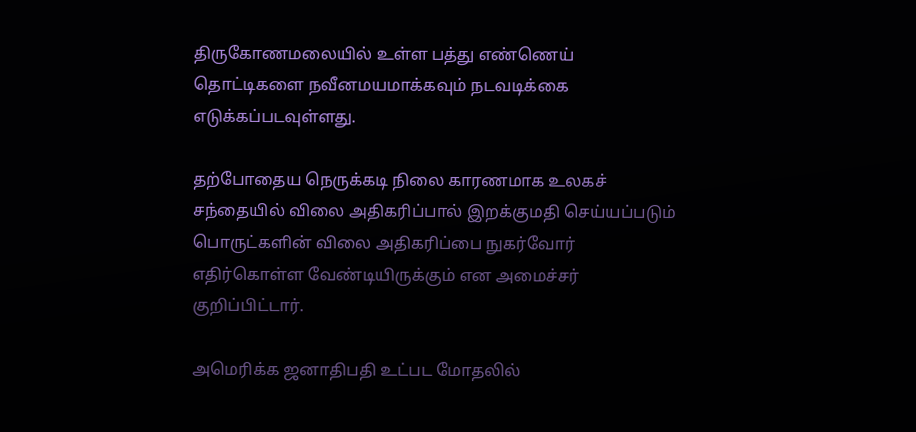திருகோணமலையில் உள்ள பத்து எண்ணெய் தொட்டிகளை நவீனமயமாக்கவும் நடவடிக்கை எடுக்கப்படவுள்ளது.

தற்போதைய நெருக்கடி நிலை காரணமாக உலகச் சந்தையில் விலை அதிகரிப்பால் இறக்குமதி செய்யப்படும் பொருட்களின் விலை அதிகரிப்பை நுகர்வோர் எதிர்கொள்ள வேண்டியிருக்கும் என அமைச்சர் குறிப்பிட்டார்.

அமெரிக்க ஜனாதிபதி உட்பட மோதலில்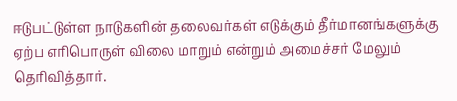ஈடுபட்டுள்ள நாடுகளின் தலைவர்கள் எடுக்கும் தீர்மானங்களுக்கு ஏற்ப எரிபொருள் விலை மாறும் என்றும் அமைச்சர் மேலும் தெரிவித்தார்.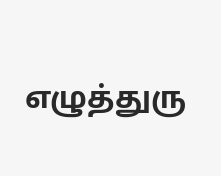எழுத்துரு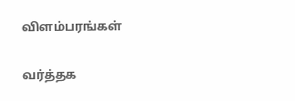விளம்பரங்கள்

வர்த்தக‌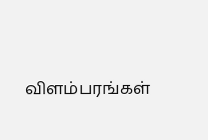விளம்பரங்கள்